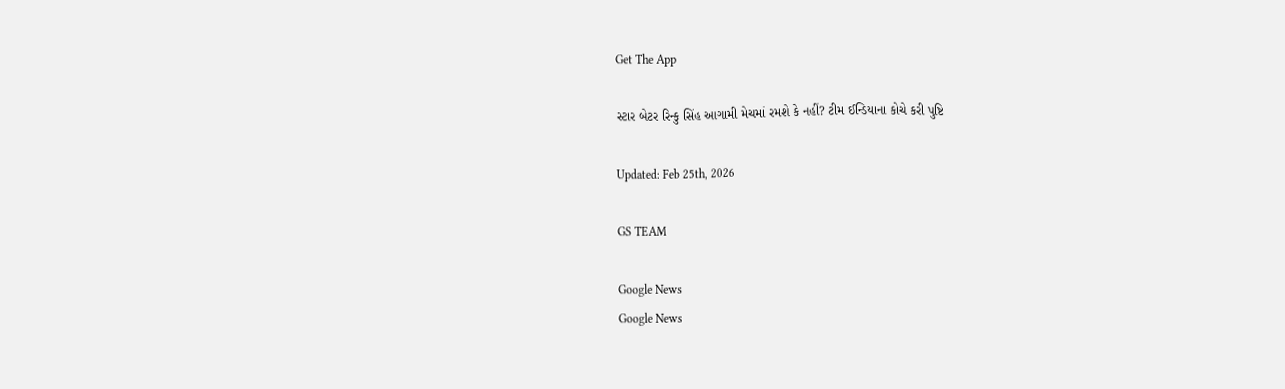Get The App

સ્ટાર બેટર રિન્કુ સિંહ આગામી મેચમાં રમશે કે નહીં? ટીમ ઈન્ડિયાના કોચે કરી પુષ્ટિ

Updated: Feb 25th, 2026

GS TEAM

Google News
Google News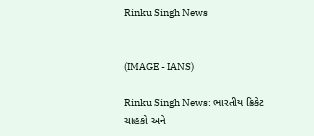Rinku Singh News


(IMAGE - IANS)

Rinku Singh News: ભારતીય ક્રિકેટ ચાહકો અને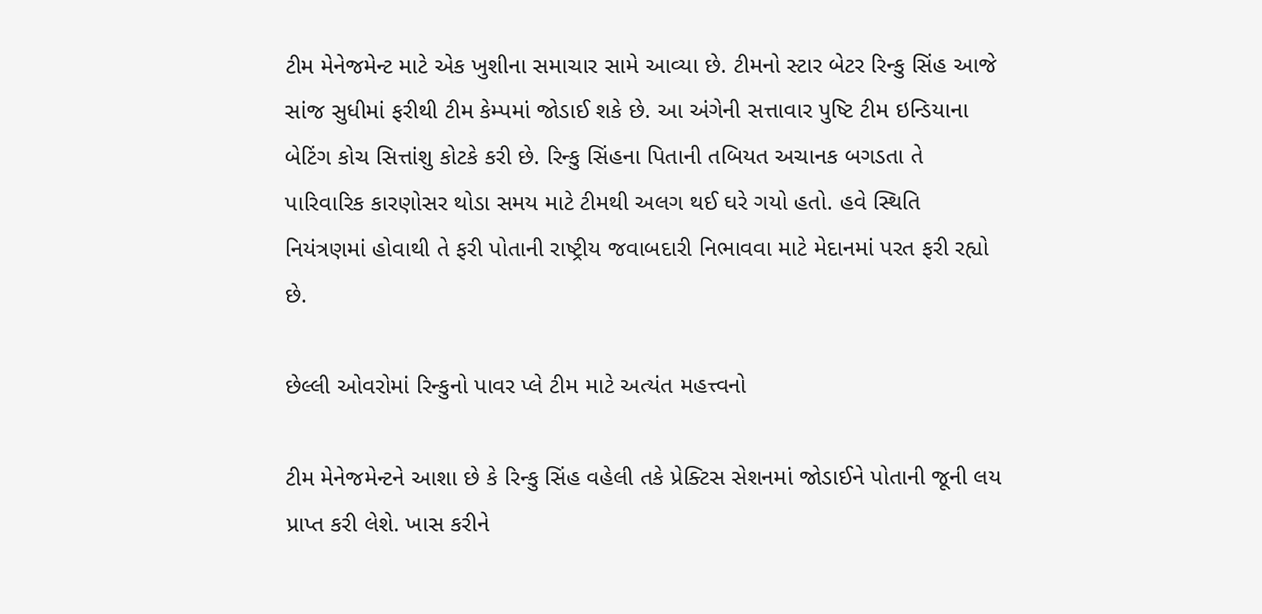ટીમ મેનેજમેન્ટ માટે એક ખુશીના સમાચાર સામે આવ્યા છે. ટીમનો સ્ટાર બેટર રિન્કુ સિંહ આજે સાંજ સુધીમાં ફરીથી ટીમ કેમ્પમાં જોડાઈ શકે છે. આ અંગેની સત્તાવાર પુષ્ટિ ટીમ ઇન્ડિયાના બેટિંગ કોચ સિત્તાંશુ કોટકે કરી છે. રિન્કુ સિંહના પિતાની તબિયત અચાનક બગડતા તે પારિવારિક કારણોસર થોડા સમય માટે ટીમથી અલગ થઈ ઘરે ગયો હતો. હવે સ્થિતિ નિયંત્રણમાં હોવાથી તે ફરી પોતાની રાષ્ટ્રીય જવાબદારી નિભાવવા માટે મેદાનમાં પરત ફરી રહ્યો છે.

છેલ્લી ઓવરોમાં રિન્કુનો પાવર પ્લે ટીમ માટે અત્યંત મહત્ત્વનો

ટીમ મેનેજમેન્ટને આશા છે કે રિન્કુ સિંહ વહેલી તકે પ્રેક્ટિસ સેશનમાં જોડાઈને પોતાની જૂની લય પ્રાપ્ત કરી લેશે. ખાસ કરીને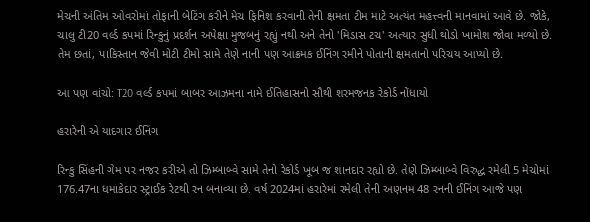મેચની અંતિમ ઓવરોમાં તોફાની બેટિંગ કરીને મેચ ફિનિશ કરવાની તેની ક્ષમતા ટીમ માટે અત્યંત મહત્ત્વની માનવામાં આવે છે. જોકે, ચાલુ ટી20 વર્લ્ડ કપમાં રિન્કુનું પ્રદર્શન અપેક્ષા મુજબનું રહ્યું નથી અને તેનો 'મિડાસ ટચ' અત્યાર સુધી થોડો ખામોશ જોવા મળ્યો છે. તેમ છતાં, પાકિસ્તાન જેવી મોટી ટીમો સામે તેણે નાની પણ આક્રમક ઈનિંગ રમીને પોતાની ક્ષમતાનો પરિચય આપ્યો છે.

આ પણ વાંચો: T20 વર્લ્ડ કપમાં બાબર આઝમના નામે ઈતિહાસનો સૌથી શરમજનક રેકોર્ડ નોંધાયો

હરારેની એ યાદગાર ઈનિંગ

રિન્કુ સિંહની ગેમ પર નજર કરીએ તો ઝિમ્બાબ્વે સામે તેનો રેકોર્ડ ખૂબ જ શાનદાર રહ્યો છે. તેણે ઝિમ્બાબ્વે વિરુદ્ધ રમેલી 5 મેચોમાં 176.47ના ધમાકેદાર સ્ટ્રાઈક રેટથી રન બનાવ્યા છે. વર્ષ 2024માં હરારેમાં રમેલી તેની અણનમ 48 રનની ઈનિંગ આજે પણ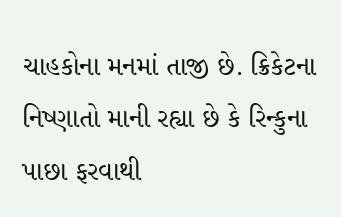ચાહકોના મનમાં તાજી છે. ક્રિકેટના નિષ્ણાતો માની રહ્યા છે કે રિન્કુના પાછા ફરવાથી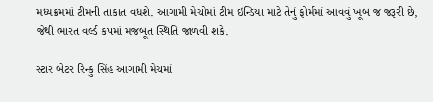મધ્યક્રમમાં ટીમની તાકાત વધશે. આગામી મેચોમાં ટીમ ઇન્ડિયા માટે તેનું ફોર્મમાં આવવું ખૂબ જ જરૂરી છે, જેથી ભારત વર્લ્ડ કપમાં મજબૂત સ્થિતિ જાળવી શકે.

સ્ટાર બેટર રિન્કુ સિંહ આગામી મેચમાં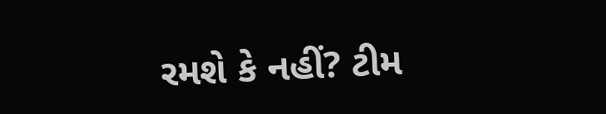રમશે કે નહીં? ટીમ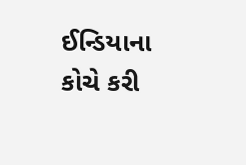ઈન્ડિયાના કોચે કરી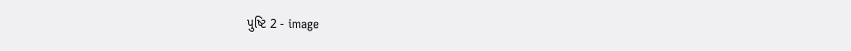પુષ્ટિ 2 - image